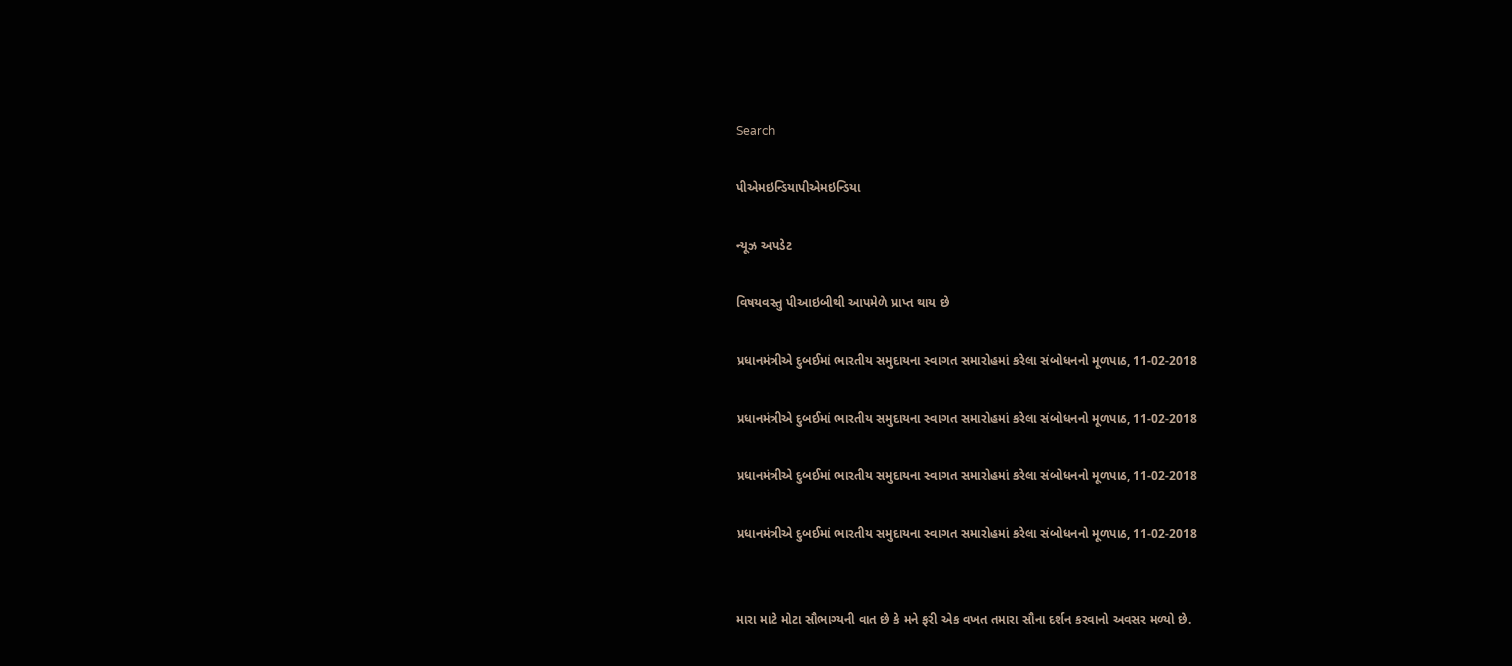Search

પીએમઇન્ડિયાપીએમઇન્ડિયા

ન્યૂઝ અપડેટ

વિષયવસ્તુ પીઆઇબીથી આપમેળે પ્રાપ્ત થાય છે

પ્રધાનમંત્રીએ દુબઈમાં ભારતીય સમુદાયના સ્વાગત સમારોહમાં કરેલા સંબોધનનો મૂળપાઠ, 11-02-2018

પ્રધાનમંત્રીએ દુબઈમાં ભારતીય સમુદાયના સ્વાગત સમારોહમાં કરેલા સંબોધનનો મૂળપાઠ, 11-02-2018

પ્રધાનમંત્રીએ દુબઈમાં ભારતીય સમુદાયના સ્વાગત સમારોહમાં કરેલા સંબોધનનો મૂળપાઠ, 11-02-2018

પ્રધાનમંત્રીએ દુબઈમાં ભારતીય સમુદાયના સ્વાગત સમારોહમાં કરેલા સંબોધનનો મૂળપાઠ, 11-02-2018


મારા માટે મોટા સૌભાગ્યની વાત છે કે મને ફરી એક વખત તમારા સૌના દર્શન કરવાનો અવસર મળ્યો છે.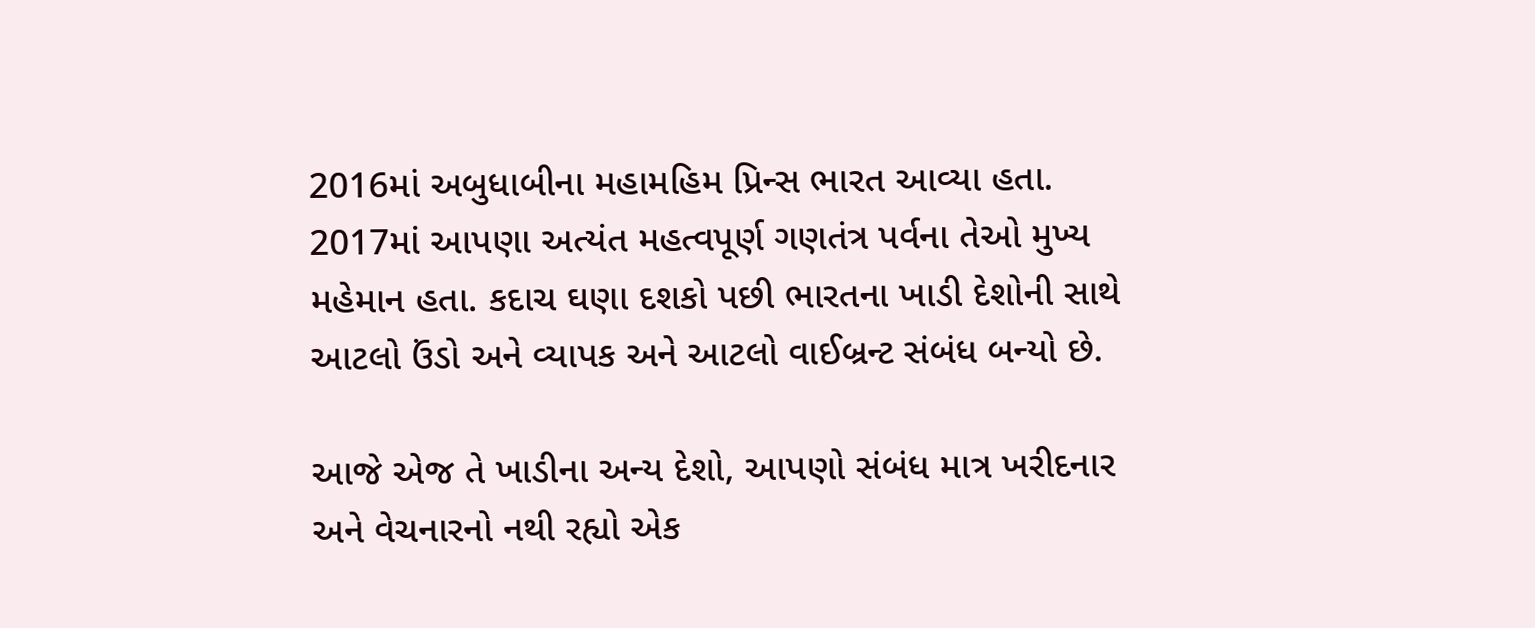2016માં અબુધાબીના મહામહિમ પ્રિન્સ ભારત આવ્યા હતા. 2017માં આપણા અત્યંત મહત્વપૂર્ણ ગણતંત્ર પર્વના તેઓ મુખ્ય મહેમાન હતા. કદાચ ઘણા દશકો પછી ભારતના ખાડી દેશોની સાથે આટલો ઉંડો અને વ્યાપક અને આટલો વાઈબ્રન્ટ સંબંધ બન્યો છે.

આજે એજ તે ખાડીના અન્ય દેશો, આપણો સંબંધ માત્ર ખરીદનાર અને વેચનારનો નથી રહ્યો એક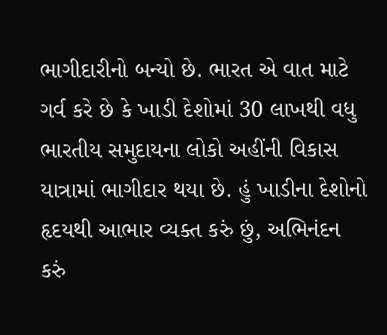ભાગીદારીનો બન્યો છે. ભારત એ વાત માટે ગર્વ કરે છે કે ખાડી દેશોમાં 30 લાખથી વધુ ભારતીય સમુદાયના લોકો અહીંની વિકાસ યાત્રામાં ભાગીદાર થયા છે. હું ખાડીના દેશોનો હૃદયથી આભાર વ્યક્ત કરું છું, અભિનંદન કરું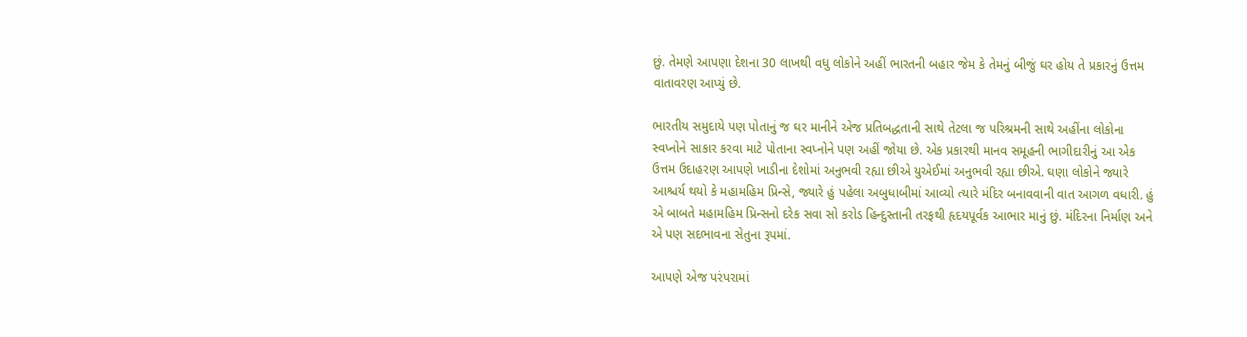છું. તેમણે આપણા દેશના 30 લાખથી વધુ લોકોને અહીં ભારતની બહાર જેમ કે તેમનું બીજું ઘર હોય તે પ્રકારનું ઉત્તમ વાતાવરણ આપ્યું છે.

ભારતીય સમુદાયે પણ પોતાનું જ ઘર માનીને એજ પ્રતિબદ્ધતાની સાથે તેટલા જ પરિશ્રમની સાથે અહીંના લોકોના સ્વપ્નોને સાકાર કરવા માટે પોતાના સ્વપ્નોને પણ અહીં જોયા છે. એક પ્રકારથી માનવ સમૂહની ભાગીદારીનું આ એક ઉત્તમ ઉદાહરણ આપણે ખાડીના દેશોમાં અનુભવી રહ્યા છીએ યુએઈમાં અનુભવી રહ્યા છીએ. ઘણા લોકોને જ્યારે આશ્ચર્ય થયો કે મહામહિમ પ્રિન્સે, જ્યારે હું પહેલા અબુધાબીમાં આવ્યો ત્યારે મંદિર બનાવવાની વાત આગળ વધારી. હું એ બાબતે મહામહિમ પ્રિન્સનો દરેક સવા સો કરોડ હિન્દુસ્તાની તરફથી હૃદયપૂર્વક આભાર માનું છું. મંદિરના નિર્માણ અને એ પણ સદભાવના સેતુના રૂપમાં.

આપણે એજ પરંપરામાં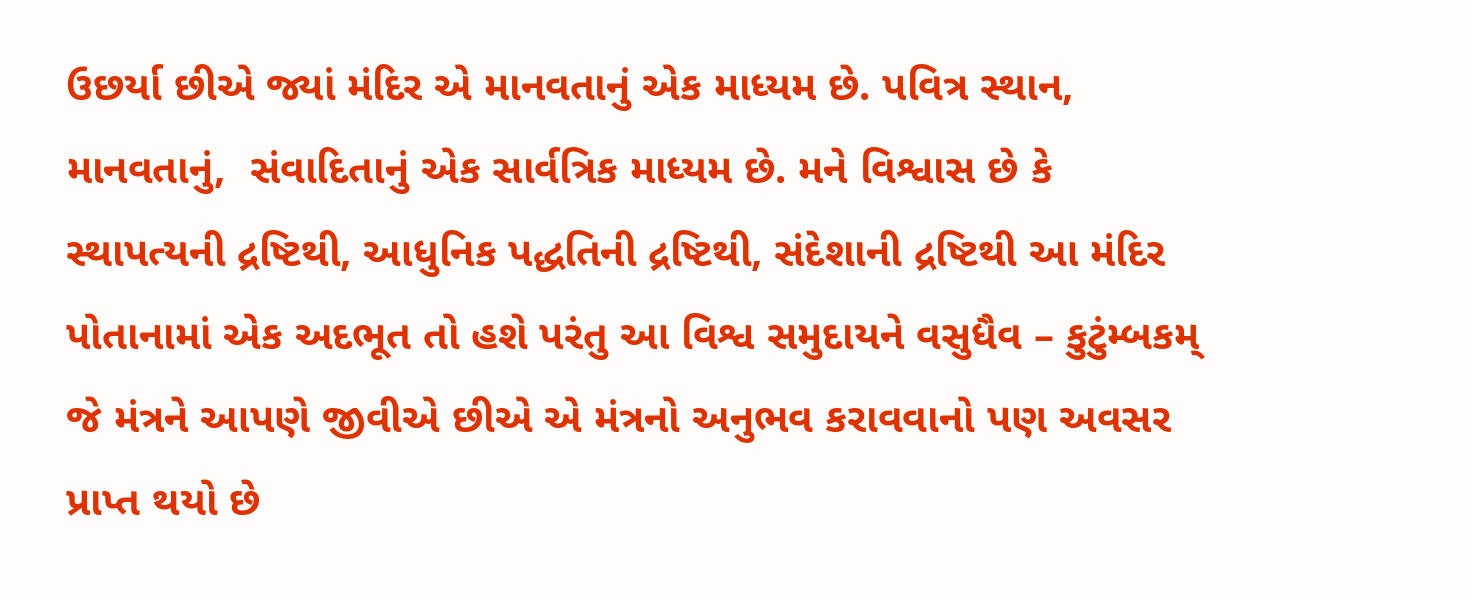ઉછર્યા છીએ જ્યાં મંદિર એ માનવતાનું એક માધ્યમ છે. પવિત્ર સ્થાન, માનવતાનું,  સંવાદિતાનું એક સાર્વત્રિક માધ્યમ છે. મને વિશ્વાસ છે કે સ્થાપત્યની દ્રષ્ટિથી, આધુનિક પદ્ધતિની દ્રષ્ટિથી, સંદેશાની દ્રષ્ટિથી આ મંદિર પોતાનામાં એક અદભૂત તો હશે પરંતુ આ વિશ્વ સમુદાયને વસુધૈવ – કુટુંમ્બકમ્ જે મંત્રને આપણે જીવીએ છીએ એ મંત્રનો અનુભવ કરાવવાનો પણ અવસર પ્રાપ્ત થયો છે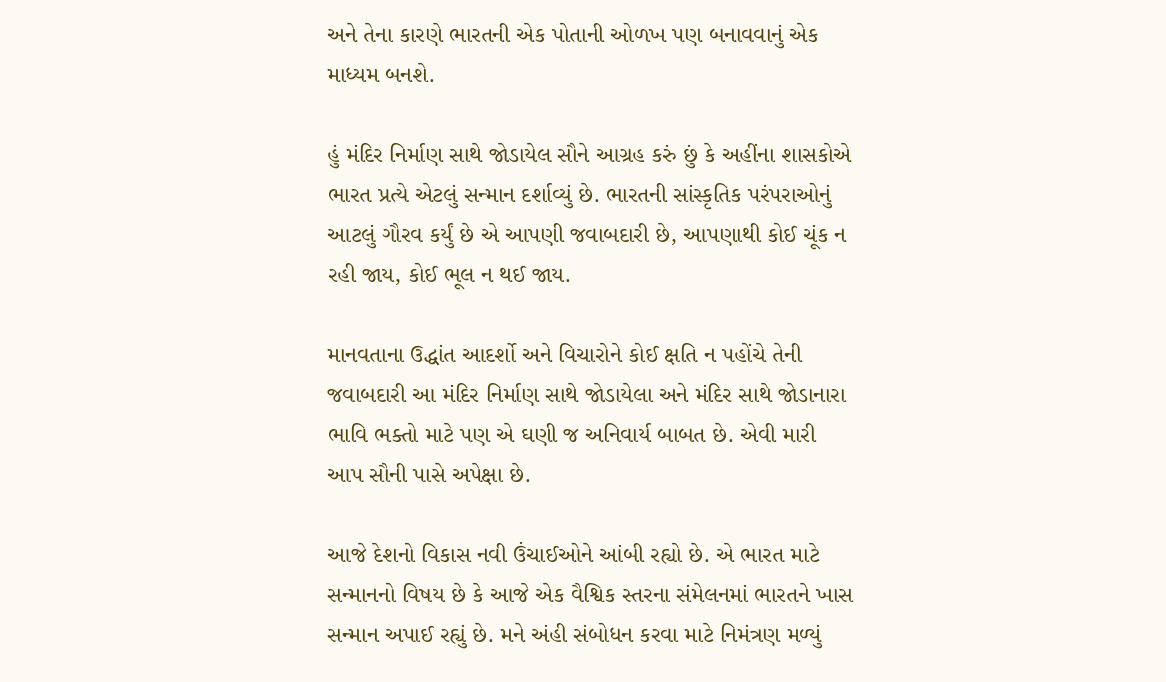અને તેના કારણે ભારતની એક પોતાની ઓળખ પણ બનાવવાનું એક માધ્યમ બનશે.

હું મંદિર નિર્માણ સાથે જોડાયેલ સૌને આગ્રહ કરું છું કે અહીંના શાસકોએ ભારત પ્રત્યે એટલું સન્માન દર્શાવ્યું છે. ભારતની સાંસ્કૃતિક પરંપરાઓનું આટલું ગૌરવ કર્યું છે એ આપણી જવાબદારી છે, આપણાથી કોઈ ચૂંક ન રહી જાય, કોઈ ભૂલ ન થઈ જાય.

માનવતાના ઉદ્ધાંત આદર્શો અને વિચારોને કોઈ ક્ષતિ ન પહોંચે તેની જવાબદારી આ મંદિર નિર્માણ સાથે જોડાયેલા અને મંદિર સાથે જોડાનારા ભાવિ ભક્તો માટે પણ એ ઘણી જ અનિવાર્ય બાબત છે. એવી મારી આપ સૌની પાસે અપેક્ષા છે.

આજે દેશનો વિકાસ નવી ઉંચાઈઓને આંબી રહ્યો છે. એ ભારત માટે સન્માનનો વિષય છે કે આજે એક વૈશ્વિક સ્તરના સંમેલનમાં ભારતને ખાસ સન્માન અપાઈ રહ્યું છે. મને અંહી સંબોધન કરવા માટે નિમંત્રણ મળ્યું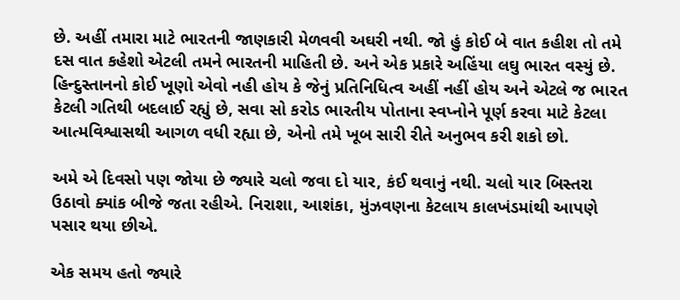છે. અહીં તમારા માટે ભારતની જાણકારી મેળવવી અઘરી નથી. જો હું કોઈ બે વાત કહીશ તો તમે દસ વાત કહેશો એટલી તમને ભારતની માહિતી છે. અને એક પ્રકારે અહિંયા લઘુ ભારત વસ્યું છે. હિન્દુસ્તાનનો કોઈ ખૂણો એવો નહી હોય કે જેનું પ્રતિનિધિત્વ અહીં નહીં હોય અને એટલે જ ભારત કેટલી ગતિથી બદલાઈ રહ્યું છે, સવા સો કરોડ ભારતીય પોતાના સ્વપ્નોને પૂર્ણ કરવા માટે કેટલા આત્મવિશ્વાસથી આગળ વધી રહ્યા છે, એનો તમે ખૂબ સારી રીતે અનુભવ કરી શકો છો.

અમે એ દિવસો પણ જોયા છે જ્યારે ચલો જવા દો યાર, કંઈ થવાનું નથી. ચલો યાર બિસ્તરા ઉઠાવો ક્યાંક બીજે જતા રહીએ. નિરાશા, આશંકા, મુંઝવણના કેટલાય કાલખંડમાંથી આપણે પસાર થયા છીએ.

એક સમય હતો જ્યારે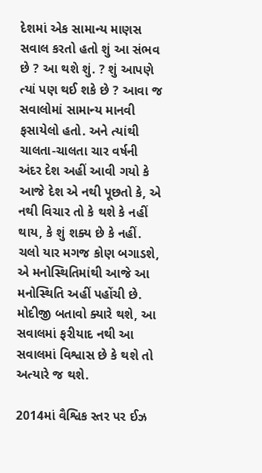દેશમાં એક સામાન્ય માણસ સવાલ કરતો હતો શું આ સંભવ છે ? આ થશે શું. ? શું આપણે ત્યાં પણ થઈ શકે છે ? આવા જ સવાલોમાં સામાન્ય માનવી ફસાયેલો હતો. અને ત્યાંથી ચાલતા-ચાલતા ચાર વર્ષની અંદર દેશ અહીં આવી ગયો કે આજે દેશ એ નથી પૂછતો કે, એ નથી વિચાર તો કે થશે કે નહીં થાય, કે શું શક્ય છે કે નહીં. ચલો યાર મગજ કોણ બગાડશે, એ મનોસ્થિતિમાંથી આજે આ મનોસ્થિતિ અહીં પહોંચી છે. મોદીજી બતાવો ક્યારે થશે, આ સવાલમાં ફરીયાદ નથી આ સવાલમાં વિશ્વાસ છે કે થશે તો અત્યારે જ થશે.

2014માં વૈશ્વિક સ્તર પર ઈઝ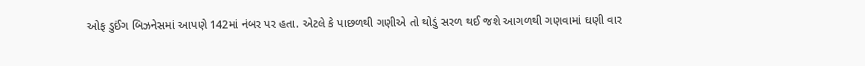ઓફ ડુઈંગ બિઝનેસમાં આપણે 142માં નંબર પર હતા. એટલે કે પાછળથી ગણીએ તો થોડું સરળ થઈ જશે આગળથી ગણવામાં ઘણી વાર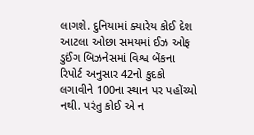લાગશે. દુનિયામાં ક્યારેય કોઈ દેશ આટલા ઓછા સમયમાં ઈઝ ઓફ ડુઈંગ બિઝનેસમાં વિશ્વ બેંકના રિપોર્ટ અનુસાર 42નો કુદકો લગાવીને 100ના સ્થાન પર પહોંચ્યો નથી. પરંતુ કોઈ એ ન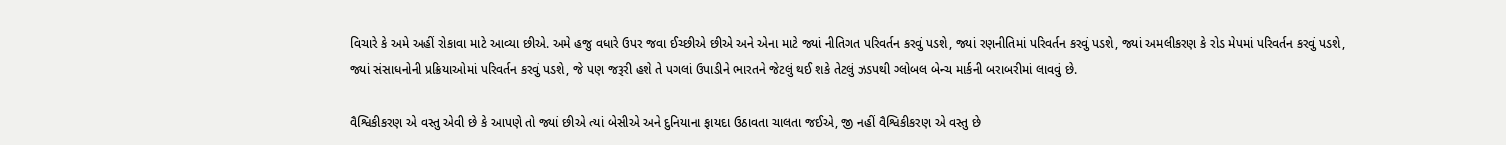વિચારે કે અમે અહીં રોકાવા માટે આવ્યા છીએ. અમે હજુ વધારે ઉપર જવા ઈચ્છીએ છીએ અને એના માટે જ્યાં નીતિગત પરિવર્તન કરવું પડશે, જ્યાં રણનીતિમાં પરિવર્તન કરવું પડશે, જ્યાં અમલીકરણ કે રોડ મેપમાં પરિવર્તન કરવું પડશે, જ્યાં સંસાધનોની પ્રક્રિયાઓમાં પરિવર્તન કરવું પડશે, જે પણ જરૂરી હશે તે પગલાં ઉપાડીને ભારતને જેટલું થઈ શકે તેટલું ઝડપથી ગ્લોબલ બેન્ચ માર્કની બરાબરીમાં લાવવું છે.

વૈશ્વિકીકરણ એ વસ્તુ એવી છે કે આપણે તો જ્યાં છીએ ત્યાં બેસીએ અને દુનિયાના ફાયદા ઉઠાવતા ચાલતા જઈએ, જી નહીં વૈશ્વિકીકરણ એ વસ્તુ છે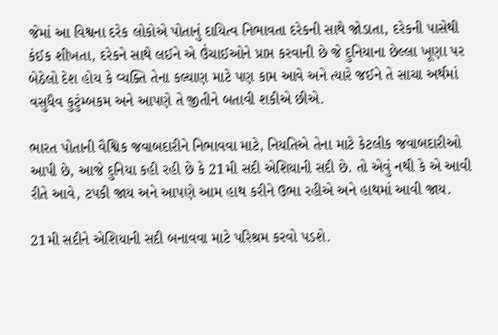જેમાં આ વિશ્વના દરેક લોકોએ પોતાનું દાયિત્વ નિભાવતા દરેકની સાથે જોડાતા, દરેકની પાસેથી કંઈક શીખતા, દરેકને સાથે લઈને એ ઉંચાઈઓને પ્રાપ્ત કરવાની છે જે દુનિયાના છેલ્લા ખૂણા પર બેઠેલો દેશ હોય કે વ્યક્તિ તેના કલ્યાણ માટે પણ કામ આવે અને ત્યારે જઈને તે સાચા અર્થમાં વસુધૈવ કુટુંમ્બકમ અને આપણે તે જીતીને બતાવી શકીએ છીએ.

ભારત પોતાની વૈશ્વિક જવાબદારીને નિભાવવા માટે, નિયતિએ તેના માટે કેટલીક જવાબદારીઓ આપી છે, આજે દુનિયા કહી રહી છે કે 21મી સદી એશિયાની સદી છે. તો એવું નથી કે એ આવી રીતે આવે, ટપકી જાય અને આપણે આમ હાથ કરીને ઉભા રહીએ અને હાથમાં આવી જાય.

21મી સદીને એશિયાની સદી બનાવવા માટે પરિશ્રમ કરવો પડશે.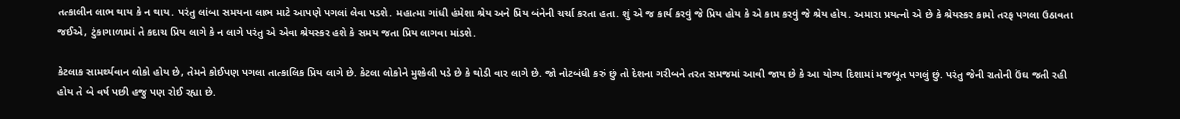તત્કાલીન લાભ થાય કે ન થાય. પરંતુ લાંબા સમયના લાભ માટે આપણે પગલાં લેવા પડશે. મહાત્મા ગાંધી હંમેશા શ્રેય અને પ્રિય બંનેની ચર્ચા કરતા હતા. શું એ જ કાર્ય કરવું જે પ્રિય હોય કે એ કામ કરવું જે શ્રેય હોય. અમારા પ્રયત્નો એ છે કે શ્રેયસ્કર કામો તરફ પગલા ઉઠાવતા જઈએ, ટુંકાગાળામાં તે કદાચ પ્રિય લાગે કે ન લાગે પરંતુ એ એવા શ્રેયસ્કર હશે કે સમય જતા પ્રિય લાગવા માંડશે.

કેટલાક સામર્થ્યવાન લોકો હોય છે, તેમને કોઈપણ પગલા તાત્કાલિક પ્રિય લાગે છે. કેટલા લોકોને મુશ્કેલી પડે છે કે થોડી વાર લાગે છે. જો નોટબંધી કરું છું તો દેશના ગરીબને તરત સમજમાં આવી જાય છે કે આ યોગ્ય દિશામાં મજબૂત પગલું છું. પરંતુ જેની રાતોની ઉંઘ જતી રહી હોય તે બે વર્ષ પછી હજુ પણ રોઈ રહ્યા છે.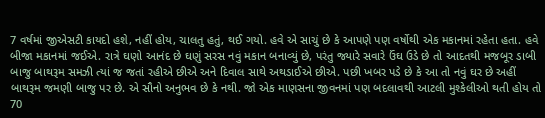7 વર્ષમાં જીએસટી કાયદો હશે, નહીં હોય, ચાલતુ હતું, થઈ ગયો. હવે એ સાચું છે કે આપણે પણ વર્ષોથી એક મકાનમાં રહેતા હતા. હવે બીજા મકાનમાં જઈએ. રાત્રે ઘણો આનંદ છે ઘણું સરસ નવું મકાન બનાવ્યું છે, પરંતુ જ્યારે સવારે ઉંઘ ઉડે છે તો આદતથી મજબૂર ડાબી બાજુ બાથરૂમ સમઝી ત્યાં જ જતાં રહીએ છીએ અને દિવાલ સાથે અથડાઈએ છીએ. પછી ખબર પડે છે કે આ તો નવું ઘર છે અહીં બાથરૂમ જમણી બાજુ પર છે. એ સૌનો અનુભવ છે કે નથી. જો એક માણસના જીવનમાં પણ બદલાવથી આટલી મુશ્કેલીઓ થતી હોય તો 70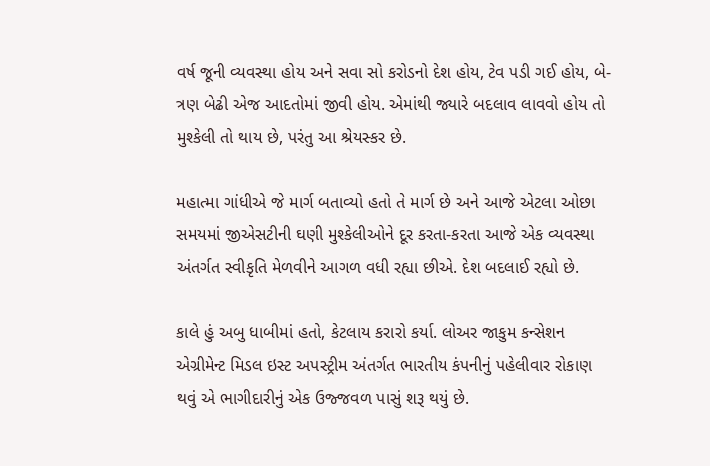વર્ષ જૂની વ્યવસ્થા હોય અને સવા સો કરોડનો દેશ હોય, ટેવ પડી ગઈ હોય, બે-ત્રણ બેઢી એજ આદતોમાં જીવી હોય. એમાંથી જ્યારે બદલાવ લાવવો હોય તો મુશ્કેલી તો થાય છે, પરંતુ આ શ્રેયસ્કર છે.

મહાત્મા ગાંધીએ જે માર્ગ બતાવ્યો હતો તે માર્ગ છે અને આજે એટલા ઓછા સમયમાં જીએસટીની ઘણી મુશ્કેલીઓને દૂર કરતા-કરતા આજે એક વ્યવસ્થા અંતર્ગત સ્વીકૃતિ મેળવીને આગળ વધી રહ્યા છીએ. દેશ બદલાઈ રહ્યો છે.

કાલે હું અબુ ધાબીમાં હતો, કેટલાય કરારો કર્યા. લોઅર જાકુમ કન્સેશન એગ્રીમેન્ટ મિડલ ઇસ્ટ અપસ્ટ્રીમ અંતર્ગત ભારતીય કંપનીનું પહેલીવાર રોકાણ થવું એ ભાગીદારીનું એક ઉજ્જવળ પાસું શરૂ થયું છે.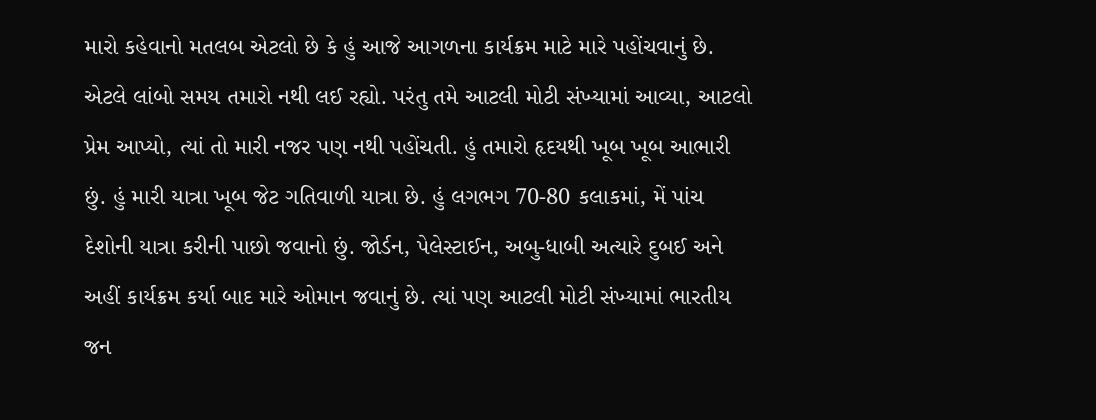મારો કહેવાનો મતલબ એટલો છે કે હું આજે આગળના કાર્યક્રમ માટે મારે પહોંચવાનું છે. એટલે લાંબો સમય તમારો નથી લઈ રહ્યો. પરંતુ તમે આટલી મોટી સંખ્યામાં આવ્યા, આટલો પ્રેમ આપ્યો, ત્યાં તો મારી નજર પણ નથી પહોંચતી. હું તમારો હૃદયથી ખૂબ ખૂબ આભારી છું. હું મારી યાત્રા ખૂબ જેટ ગતિવાળી યાત્રા છે. હું લગભગ 70-80 કલાકમાં, મેં પાંચ દેશોની યાત્રા કરીની પાછો જવાનો છું. જોર્ડન, પેલેસ્ટાઈન, અબુ-ધાબી અત્યારે દુબઈ અને અહીં કાર્યક્રમ કર્યા બાદ મારે ઓમાન જવાનું છે. ત્યાં પણ આટલી મોટી સંખ્યામાં ભારતીય જન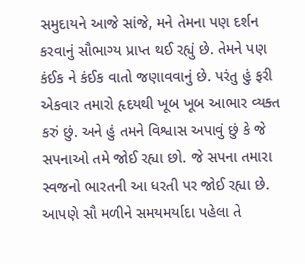સમુદાયને આજે સાંજે, મને તેમના પણ દર્શન કરવાનું સૌભાગ્ય પ્રાપ્ત થઈ રહ્યું છે. તેમને પણ કંઈક ને કંઈક વાતો જણાવવાનું છે. પરંતુ હું ફરી એકવાર તમારો હૃદયથી ખૂબ ખૂબ આભાર વ્યક્ત કરું છું. અને હું તમને વિશ્વાસ અપાવું છું કે જે સપનાઓ તમે જોઈ રહ્યા છો. જે સપના તમારા સ્વજનો ભારતની આ ધરતી પર જોઈ રહ્યા છે. આપણે સૌ મળીને સમયમર્યાદા પહેલા તે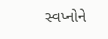સ્વપ્નોને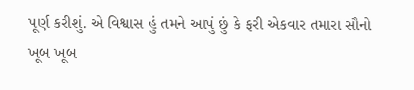પૂર્ણ કરીશું. એ વિશ્વાસ હું તમને આપું છું કે ફરી એકવાર તમારા સૌનો ખૂબ ખૂબ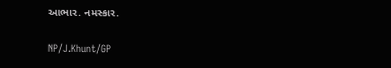આભાર. નમસ્કાર.

NP/J.Khunt/GP